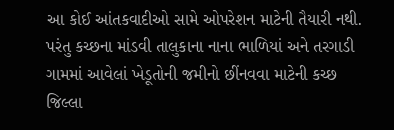આ કોઈ આંતકવાદીઓ સામે ઓપરેશન માટેની તૈયારી નથી. પરંતુ કચ્છના માંડવી તાલુકાના નાના ભાળિયાં અને તરગાડી ગામમાં આવેલાં ખેડૂતોની જમીનો છીંનવવા માટેની કચ્છ જિલ્લા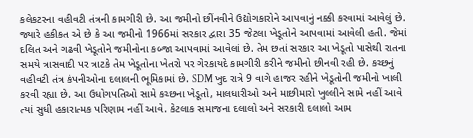કલેકટરના વહીવટી તંત્રની કામગીરી છે. આ જમીનો છીંનવીને ઉદ્યોગકારોને આપવાનું નક્કી કરવામાં આવેલું છે.
જ્યારે હકીકત એ છે કે આ જમીનો 1966માં સરકાર દ્વારા 35 જેટલા ખેડૂતોને આપવામાં આવેલી હતી. જેમાં દલિત અને ગઢવી ખેડૂતોને જમીનોના કબ્જા આપવામાં આવેલાં છે. તેમ છતાં સરકાર આ ખેડૂતો પાસેથી રાતના સમયે ત્રાસવાદી પર ત્રાટકે તેમ ખેડૂતોના ખેતરો પર ગેરકાયદે કામગીરી કરીને જમીનો છીનવી રહી છે. કચ્છનું વહીવટી તંત્ર કંપનીઓના દલાલની ભૂમિકામાં છે. SDM ખુદ રાત્રે 9 વાગે હાજર રહીને ખેડૂતોની જમીનો ખાલી કરવી રહ્યા છે. આ ઉધોગપતિઓ સામે કચ્છના ખેડૂતો, માલધારીઓ અને માછીમારો ખુલ્લીને સામે નહીં આવે ત્યાં સુધી હકારાત્મક પરિણામ નહીં આવે. કેટલાક સમાજના દલાલો અને સરકારી દલાલો આમ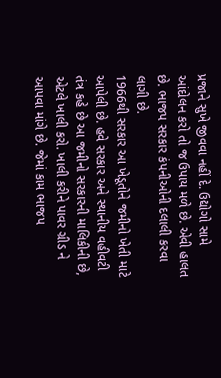પ્રજાને સુખે જીવવા નહીં દે. ઉદ્યોગો સામે આંદોલન કરો તો જ ઉપાય મળે છે. એવી હાલત છે. ભાજપ સરકાર કંપનીઓની દલાલી કરવા લાગી છે.
1966થી સરકાર આ ખેડૂતોને જમીનો ખેતી માટે આપેલી છે. હવે સરકાર અને સ્થાનીય વહીવટી તંત્ર કહે છે આ જમીનો સરકારની માલિકીની છે, એટલે ખાલી કરો. ખાલી કરીને પાવર ગ્રીડ ને આપવા માંગે છે. જેમાં કામ ભાજપ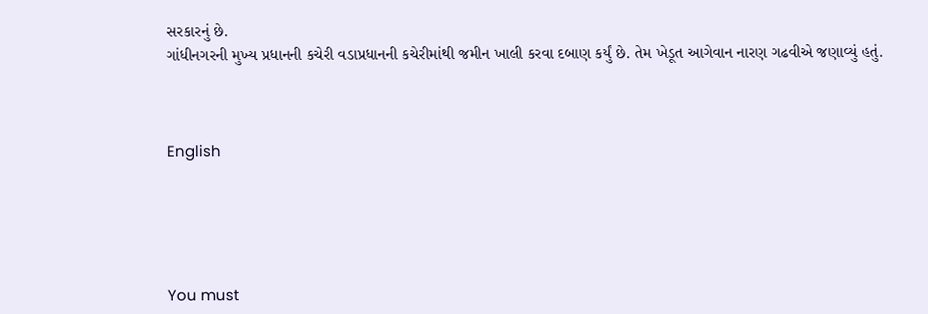સરકારનું છે.
ગાંધીનગરની મુખ્ય પ્રધાનની કચેરી વડાપ્રધાનની કચેરીમાંથી જમીન ખાલી કરવા દબાણ કર્યું છે. તેમ ખેડૂત આગેવાન નારણ ગઢવીએ જણાવ્યું હતું.



English





You must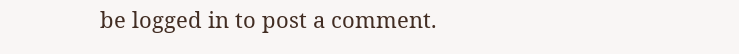be logged in to post a comment.